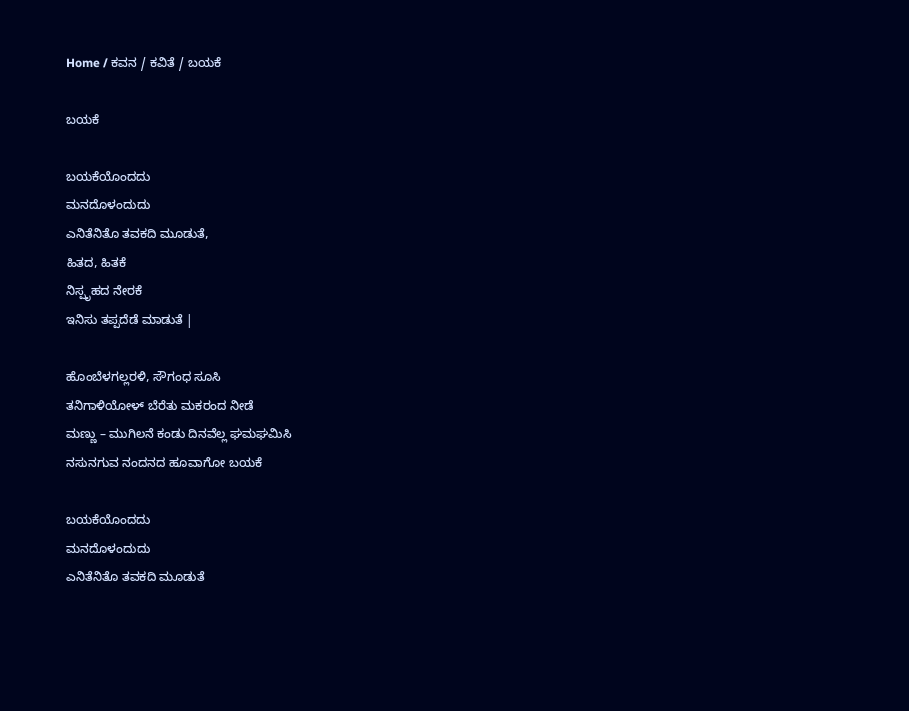Home / ಕವನ / ಕವಿತೆ / ಬಯಕೆ

ಬಯಕೆ

ಬಯಕೆಯೊಂದದು
ಮನದೊಳಂದುದು
ಎನಿತೆನಿತೊ ತವಕದಿ ಮೂಡುತೆ,
ಹಿತದ, ಹಿತಕೆ
ನಿಸ್ಪೃಹದ ನೇರಕೆ
ಇನಿಸು ತಪ್ಪದೆಡೆ ಮಾಡುತೆ |

ಹೊಂಬೆಳಗಲ್ಲರಳಿ, ಸೌಗಂಧ ಸೂಸಿ
ತನಿಗಾಳಿಯೋಳ್ ಬೆರೆತು ಮಕರಂದ ನೀಡೆ
ಮಣ್ಣು – ಮುಗಿಲನೆ ಕಂಡು ದಿನವೆಲ್ಲ ಘಮಘಮಿಸಿ
ನಸುನಗುವ ನಂದನದ ಹೂವಾಗೋ ಬಯಕೆ

ಬಯಕೆಯೊಂದದು
ಮನದೊಳಂದುದು
ಎನಿತೆನಿತೊ ತವಕದಿ ಮೂಡುತೆ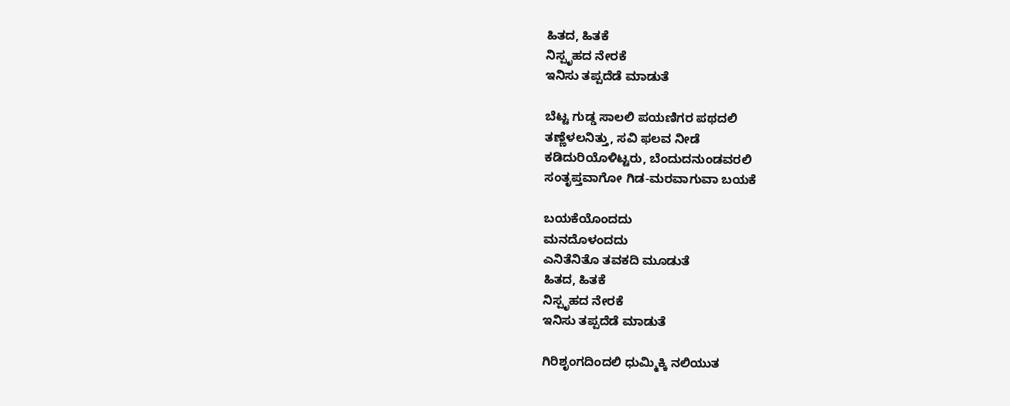ಹಿತದ, ಹಿತಕೆ
ನಿಸ್ಪೃಹದ ನೇರಕೆ
ಇನಿಸು ತಪ್ಪದೆಡೆ ಮಾಡುತೆ

ಬೆಟ್ಟ ಗುಡ್ಡ ಸಾಲಲಿ ಪಯಣಿಗರ ಪಥದಲಿ
ತಣ್ಣೆಳಲನಿತ್ತು, ಸವಿ ಫಲವ ನೀಡೆ
ಕಡಿದುರಿಯೊಳಿಟ್ಟರು, ಬೆಂದುದನುಂಡವರಲಿ
ಸಂತೃಪ್ತವಾಗೋ ಗಿಡ-ಮರವಾಗುವಾ ಬಯಕೆ

ಬಯಕೆಯೊಂದದು
ಮನದೊಳಂದದು
ಎನಿತೆನಿತೊ ತವಕದಿ ಮೂಡುತೆ
ಹಿತದ, ಹಿತಕೆ
ನಿಸ್ಪೃಹದ ನೇರಕೆ
ಇನಿಸು ತಪ್ಪದೆಡೆ ಮಾಡುತೆ

ಗಿರಿಶೃಂಗದಿಂದಲಿ ಧುಮ್ಮಿಕ್ಕಿ ನಲಿಯುತ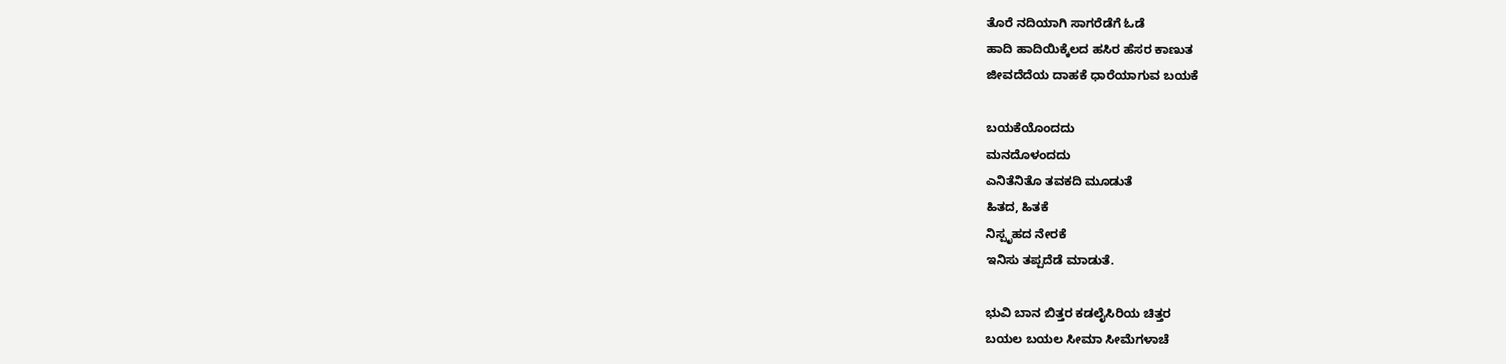ತೊರೆ ನದಿಯಾಗಿ ಸಾಗರೆಡೆಗೆ ಓಡೆ
ಹಾದಿ ಹಾದಿಯಿಕ್ಕೆಲದ ಹಸಿರ ಹೆಸರ ಕಾಣುತ
ಜೀವದೆದೆಯ ದಾಹಕೆ ಧಾರೆಯಾಗುವ ಬಯಕೆ

ಬಯಕೆಯೊಂದದು
ಮನದೊಳಂದದು
ಎನಿತೆನಿತೊ ತವಕದಿ ಮೂಡುತೆ
ಹಿತದ, ಹಿತಕೆ
ನಿಸ್ಪೃಹದ ನೇರಕೆ
ಇನಿಸು ತಪ್ಪದೆಡೆ ಮಾಡುತೆ.

ಭುವಿ ಬಾನ ಬಿತ್ತರ ಕಡಲೈಸಿರಿಯ ಚಿತ್ತರ
ಬಯಲ ಬಯಲ ಸೀಮಾ ಸೀಮೆಗಳಾಚೆ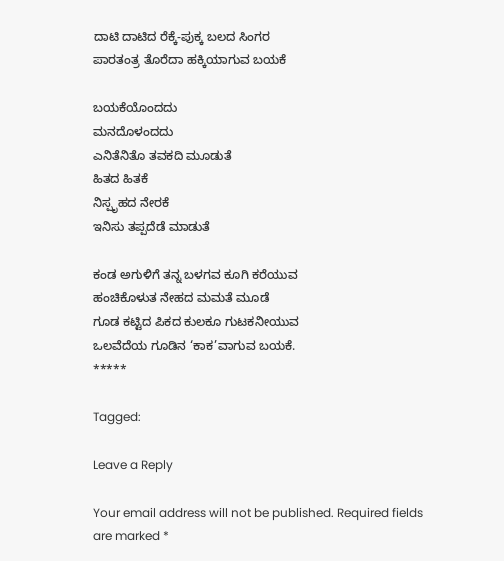ದಾಟಿ ದಾಟಿದ ರೆಕ್ಕೆ-ಪುಕ್ಕ ಬಲದ ಸಿಂಗರ
ಪಾರತಂತ್ರ ತೊರೆದಾ ಹಕ್ಕಿಯಾಗುವ ಬಯಕೆ

ಬಯಕೆಯೊಂದದು
ಮನದೊಳಂದದು
ಎನಿತೆನಿತೊ ತವಕದಿ ಮೂಡುತೆ
ಹಿತದ ಹಿತಕೆ
ನಿಸ್ಪೃಹದ ನೇರಕೆ
ಇನಿಸು ತಪ್ಪದೆಡೆ ಮಾಡುತೆ

ಕಂಡ ಅಗುಳಿಗೆ ತನ್ನ ಬಳಗವ ಕೂಗಿ ಕರೆಯುವ
ಹಂಚಿಕೊಳುತ ನೇಹದ ಮಮತೆ ಮೂಡೆ
ಗೂಡ ಕಟ್ಟಿದ ಪಿಕದ ಕುಲಕೂ ಗುಟಕನೀಯುವ
ಒಲವೆದೆಯ ಗೂಡಿನ ‘ಕಾಕ’ವಾಗುವ ಬಯಕೆ.
*****

Tagged:

Leave a Reply

Your email address will not be published. Required fields are marked *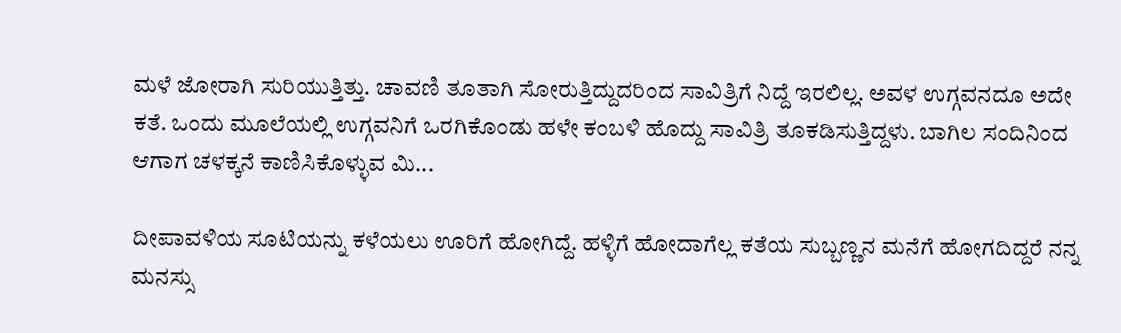ಮಳೆ ಜೋರಾಗಿ ಸುರಿಯುತ್ತಿತ್ತು. ಚಾವಣಿ ತೂತಾಗಿ ಸೋರುತ್ತಿದ್ದುದರಿಂದ ಸಾವಿತ್ರಿಗೆ ನಿದ್ದೆ ಇರಲಿಲ್ಲ. ಅವಳ ಉಗ್ಗವನದೂ ಅದೇ ಕತೆ. ಒಂದು ಮೂಲೆಯಲ್ಲಿ ಉಗ್ಗವನಿಗೆ ಒರಗಿಕೊಂಡು ಹಳೇ ಕಂಬಳಿ ಹೊದ್ದು ಸಾವಿತ್ರಿ ತೂಕಡಿಸುತ್ತಿದ್ದಳು. ಬಾಗಿಲ ಸಂದಿನಿಂದ ಆಗಾಗ ಚಳಕ್ಕನೆ ಕಾಣಿಸಿಕೊಳ್ಳುವ ಮಿ...

ದೀಪಾವಳಿಯ ಸೂಟಿಯನ್ನು ಕಳೆಯಲು ಊರಿಗೆ ಹೋಗಿದ್ದೆ. ಹಳ್ಳಿಗೆ ಹೋದಾಗೆಲ್ಲ ಕತೆಯ ಸುಬ್ಬಣ್ಣನ ಮನೆಗೆ ಹೋಗದಿದ್ದರೆ ನನ್ನ ಮನಸ್ಸು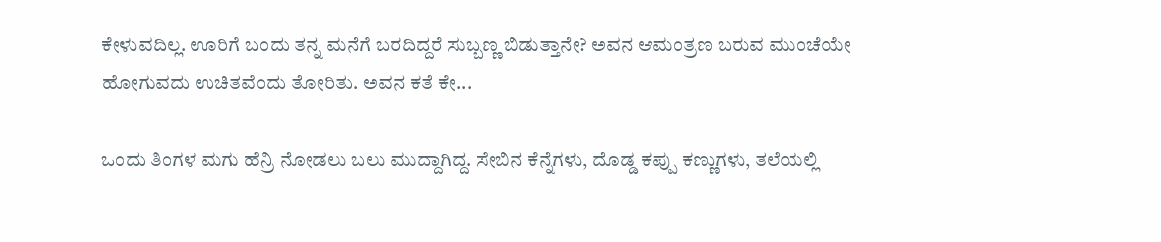ಕೇಳುವದಿಲ್ಲ. ಊರಿಗೆ ಬಂದು ತನ್ನ ಮನೆಗೆ ಬರದಿದ್ದರೆ ಸುಬ್ಬಣ್ಣ ಬಿಡುತ್ತಾನೇ? ಅವನ ಆಮಂತ್ರಣ ಬರುವ ಮುಂಚೆಯೇ ಹೋಗುವದು ಉಚಿತವೆಂದು ತೋರಿತು. ಅವನ ಕತೆ ಕೇ...

ಒಂದು ತಿಂಗಳ ಮಗು ಹೆನ್ರಿ ನೋಡಲು ಬಲು ಮುದ್ದಾಗಿದ್ದ. ಸೇಬಿನ ಕೆನ್ನೆಗಳು, ದೊಡ್ಡ ಕಪ್ಪು ಕಣ್ಣುಗಳು, ತಲೆಯಲ್ಲಿ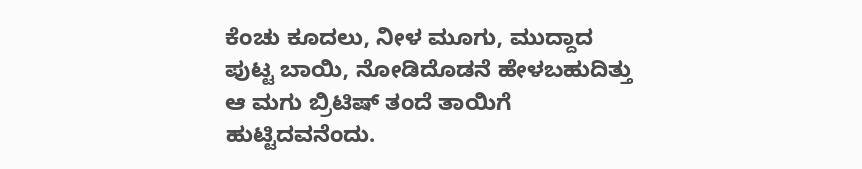ಕೆಂಚು ಕೂದಲು, ನೀಳ ಮೂಗು, ಮುದ್ದಾದ ಪುಟ್ಟ ಬಾಯಿ, ನೋಡಿದೊಡನೆ ಹೇಳಬಹುದಿತ್ತು ಆ ಮಗು ಬ್ರಿಟಿಷ್ ತಂದೆ ತಾಯಿಗೆ ಹುಟ್ಟಿದವನೆಂದು.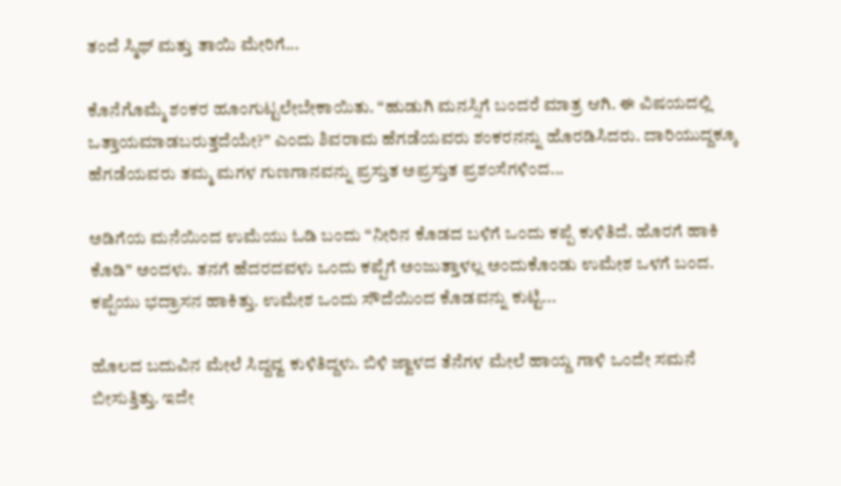ತಂದೆ ಸ್ಮಿಥ್ ಮತ್ತು ತಾಯಿ ಮೇರಿಗೆ...

ಕೊನೆಗೊಮ್ಮೆ ಶಂಕರ ಹೂಂಗುಟ್ಟಲೇಬೇಕಾಯಿತು. “ಹುಡುಗಿ ಮನಸ್ಸಿಗೆ ಬಂದರೆ ಮಾತ್ರ ಆಗಿ. ಈ ವಿಷಯದಲ್ಲಿ ಒತ್ತಾಯಮಾಡಬರುತ್ತದೆಯೇ?” ಎಂದು ಶಿವರಾಮ ಹೆಗಡೆಯವರು ಶಂಕರನನ್ನು ಹೊರಡಿಸಿದರು. ದಾರಿಯುದ್ದಕ್ಕೂ ಹೆಗಡೆಯವರು ತಮ್ಮ ಮಗಳ ಗುಣಗಾನವನ್ನು ಪ್ರಸ್ತುತ ಅಪ್ರಸ್ತುತ ಪ್ರಶಂಸೆಗಳಿಂದ...

ಅಡಿಗೆಯ ಮನೆಯಿಂದ ಉಮೆಯು ಓಡಿ ಬಂದು “ನೀರಿನ ಕೊಡದ ಬಳಿಗೆ ಒಂದು ಕಪ್ಪೆ ಕುಳಿತಿದೆ. ಹೊರಗೆ ಹಾಕಿ ಕೊಡಿ” ಅಂದಳು. ತನಗೆ ಹೆದರದವಳು ಒಂದು ಕಪ್ಪೆಗೆ ಅಂಜುತ್ತಾಳಲ್ಲ ಅಂದುಕೊಂಡು ಉಮೇಶ ಒಳಗೆ ಬಂದ. ಕಪ್ಪೆಯು ಭದ್ರಾಸನ ಹಾಕಿತ್ತು. ಉಮೇಶ ಒಂದು ಸೌದೆಯಿಂದ ಕೊಡವನ್ನು ಕುಟ್ಟಿ...

ಹೊಲದ ಬದುವಿನ ಮೇಲೆ ಸಿದ್ದವ್ವ ಕುಳಿತಿದ್ದಳು. ಬಿಳಿ ಜ್ವಾಳದ ತೆನೆಗಳ ಮೇಲೆ ಹಾಯ್ದ ಗಾಳಿ ಒಂದೇ ಸಮನೆ ಬೀಸುತ್ತಿತ್ತು. ಇದೇ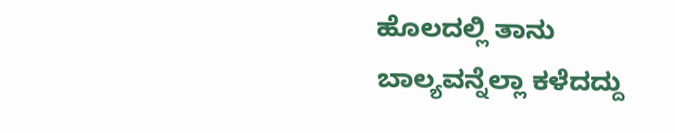ಹೊಲದಲ್ಲಿ ತಾನು ಬಾಲ್ಯವನ್ನೆಲ್ಲಾ ಕಳೆದದ್ದು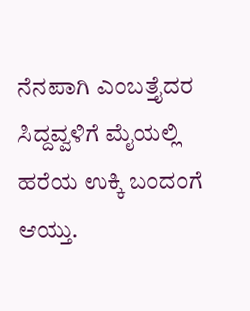ನೆನಪಾಗಿ ಎಂಬತ್ತೈದರ ಸಿದ್ದವ್ವಳಿಗೆ ಮೈಯಲ್ಲಿ ಹರೆಯ ಉಕ್ಕಿ ಬಂದಂಗೆ ಆಯ್ತು.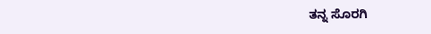ತನ್ನ ಸೊರಗಿ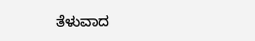ತೆಳುವಾದ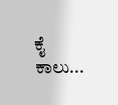ಕೈ ಕಾಲು...